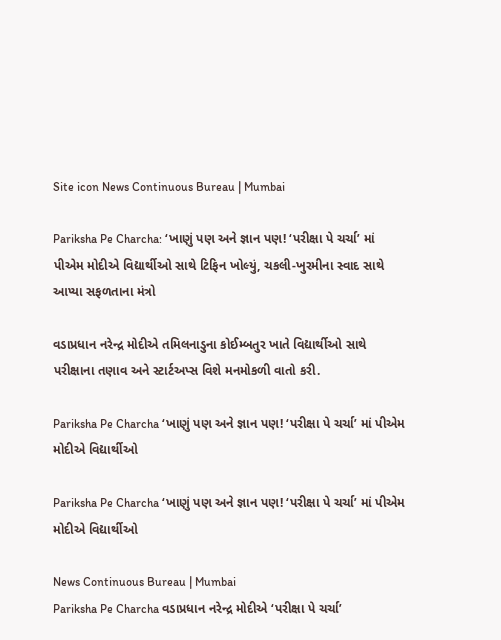Site icon News Continuous Bureau | Mumbai

Pariksha Pe Charcha: ‘ખાણું પણ અને જ્ઞાન પણ! ‘પરીક્ષા પે ચર્ચા’ માં પીએમ મોદીએ વિદ્યાર્થીઓ સાથે ટિફિન ખોલ્યું, ચકલી-ખુરમીના સ્વાદ સાથે આપ્યા સફળતાના મંત્રો

વડાપ્રધાન નરેન્દ્ર મોદીએ તમિલનાડુના કોઈમ્બતુર ખાતે વિદ્યાર્થીઓ સાથે પરીક્ષાના તણાવ અને સ્ટાર્ટઅપ્સ વિશે મનમોકળી વાતો કરી.

Pariksha Pe Charcha ‘ખાણું પણ અને જ્ઞાન પણ! ‘પરીક્ષા પે ચર્ચા’ માં પીએમ મોદીએ વિદ્યાર્થીઓ

Pariksha Pe Charcha ‘ખાણું પણ અને જ્ઞાન પણ! ‘પરીક્ષા પે ચર્ચા’ માં પીએમ મોદીએ વિદ્યાર્થીઓ

News Continuous Bureau | Mumbai
Pariksha Pe Charcha વડાપ્રધાન નરેન્દ્ર મોદીએ ‘પરીક્ષા પે ચર્ચા’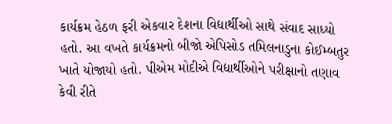કાર્યક્રમ હેઠળ ફરી એકવાર દેશના વિદ્યાર્થીઓ સાથે સંવાદ સાધ્યો હતો. આ વખતે કાર્યક્રમનો બીજો એપિસોડ તમિલનાડુના કોઈમ્બતુર ખાતે યોજાયો હતો. પીએમ મોદીએ વિદ્યાર્થીઓને પરીક્ષાનો તણાવ કેવી રીતે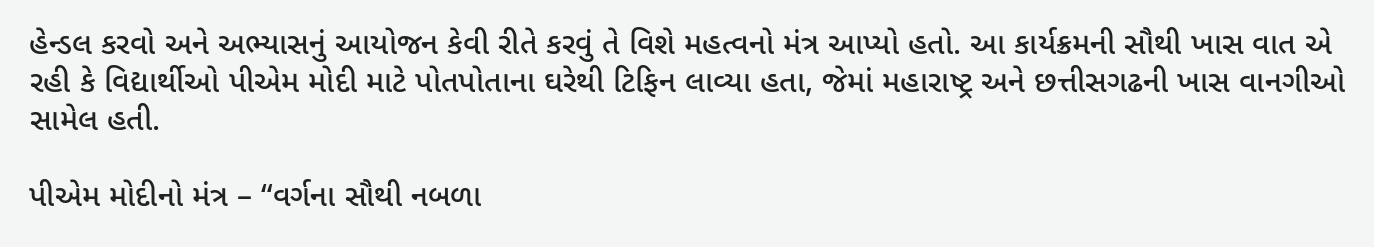હેન્ડલ કરવો અને અભ્યાસનું આયોજન કેવી રીતે કરવું તે વિશે મહત્વનો મંત્ર આપ્યો હતો. આ કાર્યક્રમની સૌથી ખાસ વાત એ રહી કે વિદ્યાર્થીઓ પીએમ મોદી માટે પોતપોતાના ઘરેથી ટિફિન લાવ્યા હતા, જેમાં મહારાષ્ટ્ર અને છત્તીસગઢની ખાસ વાનગીઓ સામેલ હતી.

પીએમ મોદીનો મંત્ર – “વર્ગના સૌથી નબળા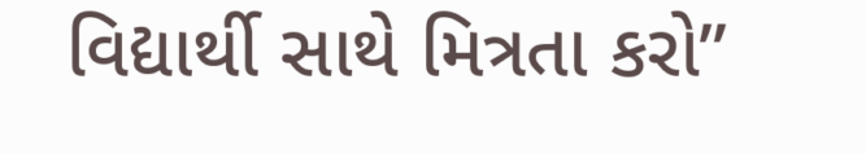વિદ્યાર્થી સાથે મિત્રતા કરો”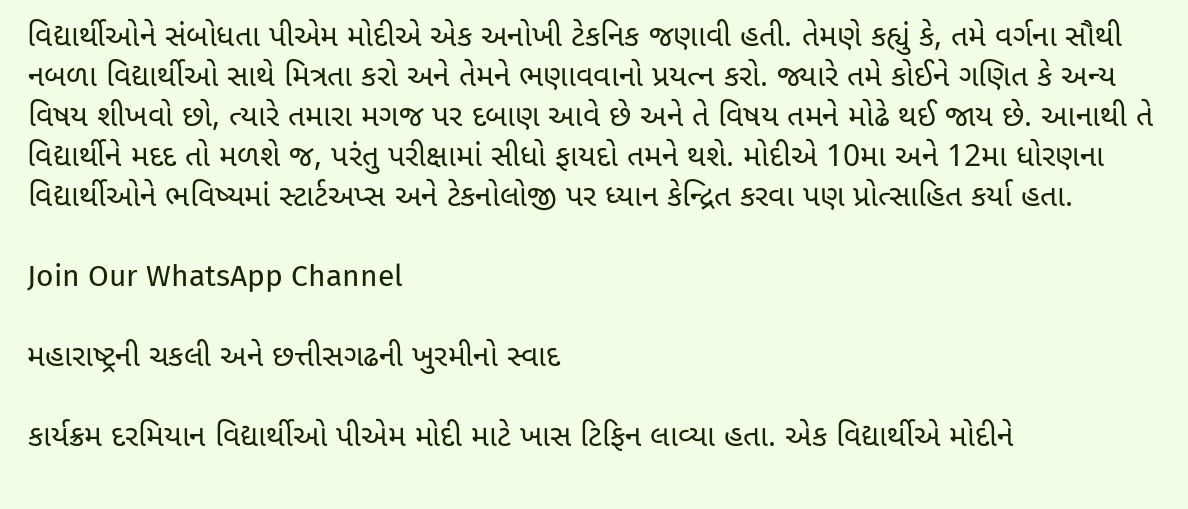વિદ્યાર્થીઓને સંબોધતા પીએમ મોદીએ એક અનોખી ટેકનિક જણાવી હતી. તેમણે કહ્યું કે, તમે વર્ગના સૌથી નબળા વિદ્યાર્થીઓ સાથે મિત્રતા કરો અને તેમને ભણાવવાનો પ્રયત્ન કરો. જ્યારે તમે કોઈને ગણિત કે અન્ય વિષય શીખવો છો, ત્યારે તમારા મગજ પર દબાણ આવે છે અને તે વિષય તમને મોઢે થઈ જાય છે. આનાથી તે વિદ્યાર્થીને મદદ તો મળશે જ, પરંતુ પરીક્ષામાં સીધો ફાયદો તમને થશે. મોદીએ 10મા અને 12મા ધોરણના વિદ્યાર્થીઓને ભવિષ્યમાં સ્ટાર્ટઅપ્સ અને ટેકનોલોજી પર ધ્યાન કેન્દ્રિત કરવા પણ પ્રોત્સાહિત કર્યા હતા.

Join Our WhatsApp Channel

મહારાષ્ટ્રની ચકલી અને છત્તીસગઢની ખુરમીનો સ્વાદ

કાર્યક્રમ દરમિયાન વિદ્યાર્થીઓ પીએમ મોદી માટે ખાસ ટિફિન લાવ્યા હતા. એક વિદ્યાર્થીએ મોદીને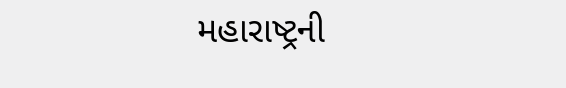મહારાષ્ટ્રની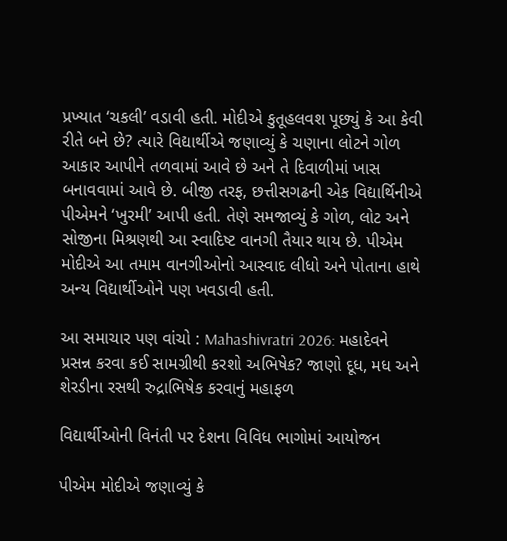પ્રખ્યાત ‘ચકલી’ વડાવી હતી. મોદીએ કુતૂહલવશ પૂછ્યું કે આ કેવી રીતે બને છે? ત્યારે વિદ્યાર્થીએ જણાવ્યું કે ચણાના લોટને ગોળ આકાર આપીને તળવામાં આવે છે અને તે દિવાળીમાં ખાસ બનાવવામાં આવે છે. બીજી તરફ, છત્તીસગઢની એક વિદ્યાર્થિનીએ પીએમને ‘ખુરમી’ આપી હતી. તેણે સમજાવ્યું કે ગોળ, લોટ અને સોજીના મિશ્રણથી આ સ્વાદિષ્ટ વાનગી તૈયાર થાય છે. પીએમ મોદીએ આ તમામ વાનગીઓનો આસ્વાદ લીધો અને પોતાના હાથે અન્ય વિદ્યાર્થીઓને પણ ખવડાવી હતી.

આ સમાચાર પણ વાંચો : Mahashivratri 2026: મહાદેવને પ્રસન્ન કરવા કઈ સામગ્રીથી કરશો અભિષેક? જાણો દૂધ, મધ અને શેરડીના રસથી રુદ્રાભિષેક કરવાનું મહાફળ

વિદ્યાર્થીઓની વિનંતી પર દેશના વિવિધ ભાગોમાં આયોજન

પીએમ મોદીએ જણાવ્યું કે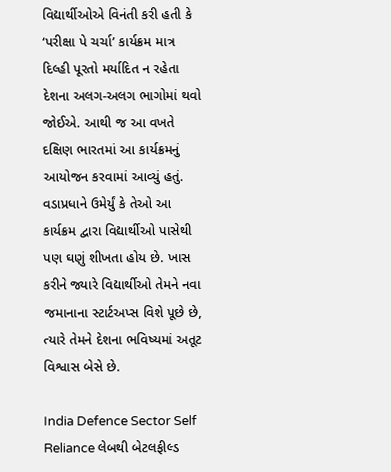વિદ્યાર્થીઓએ વિનંતી કરી હતી કે ‘પરીક્ષા પે ચર્ચા’ કાર્યક્રમ માત્ર દિલ્હી પૂરતો મર્યાદિત ન રહેતા દેશના અલગ-અલગ ભાગોમાં થવો જોઈએ. આથી જ આ વખતે દક્ષિણ ભારતમાં આ કાર્યક્રમનું આયોજન કરવામાં આવ્યું હતું. વડાપ્રધાને ઉમેર્યું કે તેઓ આ કાર્યક્રમ દ્વારા વિદ્યાર્થીઓ પાસેથી પણ ઘણું શીખતા હોય છે. ખાસ કરીને જ્યારે વિદ્યાર્થીઓ તેમને નવા જમાનાના સ્ટાર્ટઅપ્સ વિશે પૂછે છે, ત્યારે તેમને દેશના ભવિષ્યમાં અતૂટ વિશ્વાસ બેસે છે.

India Defence Sector Self Reliance લેબથી બેટલફીલ્ડ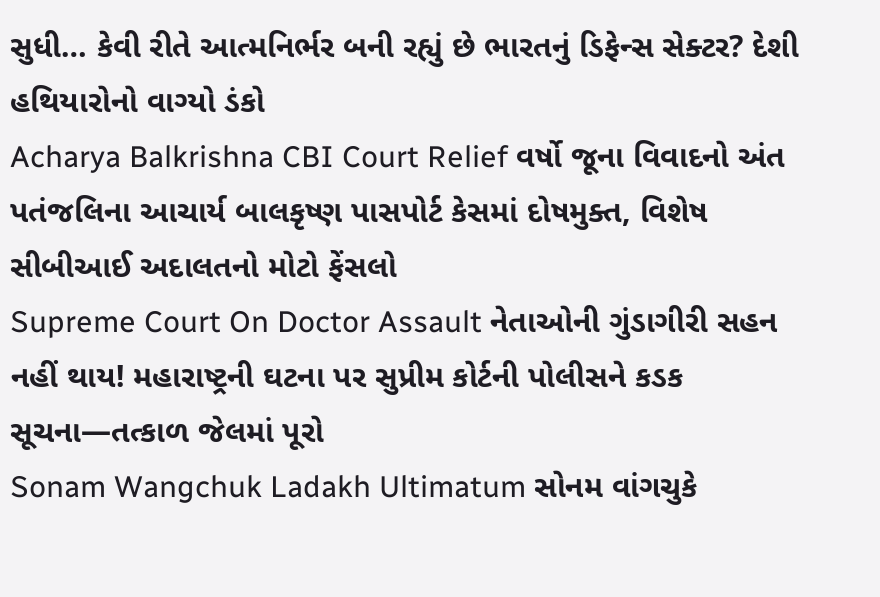સુધી… કેવી રીતે આત્મનિર્ભર બની રહ્યું છે ભારતનું ડિફેન્સ સેક્ટર? દેશી હથિયારોનો વાગ્યો ડંકો
Acharya Balkrishna CBI Court Relief વર્ષો જૂના વિવાદનો અંત પતંજલિના આચાર્ય બાલકૃષ્ણ પાસપોર્ટ કેસમાં દોષમુક્ત, વિશેષ સીબીઆઈ અદાલતનો મોટો ફેંસલો
Supreme Court On Doctor Assault નેતાઓની ગુંડાગીરી સહન નહીં થાય! મહારાષ્ટ્રની ઘટના પર સુપ્રીમ કોર્ટની પોલીસને કડક સૂચના—તત્કાળ જેલમાં પૂરો
Sonam Wangchuk Ladakh Ultimatum સોનમ વાંગચુકે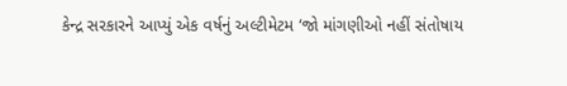કેન્દ્ર સરકારને આપ્યું એક વર્ષનું અલ્ટીમેટમ ‘જો માંગણીઓ નહીં સંતોષાય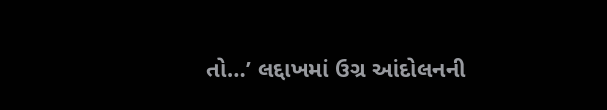તો…’ લદ્દાખમાં ઉગ્ર આંદોલનની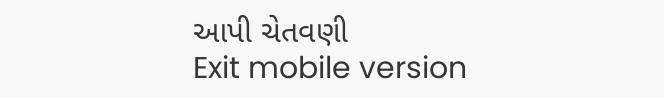આપી ચેતવણી
Exit mobile version